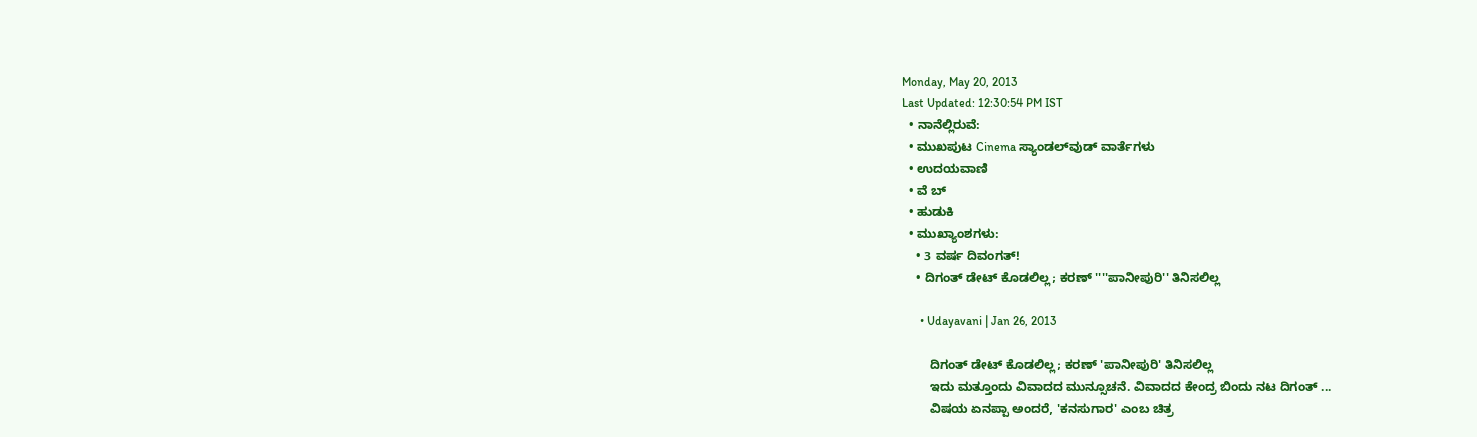Monday, May 20, 2013
Last Updated: 12:30:54 PM IST
  • ನಾನೆಲ್ಲಿರುವೆ:
  • ಮುಖಪುಟ Cinema ಸ್ಯಾಂಡಲ್‌ವುಡ್‌ ವಾರ್ತೆಗಳು
  • ಉದಯವಾಣಿ
  • ವೆ ಬ್
  • ಹುಡುಕಿ
  • ಮುಖ್ಯಾಂಶಗಳು:
    • 3 ವರ್ಷ ದಿವಂಗತ್‌!
    • ದಿಗಂತ್‌ ಡೇಟ್‌ ಕೊಡಲಿಲ್ಲ; ಕರಣ್‌ ''''ಪಾನೀಪುರಿ'' ತಿನಿಸಲಿಲ್ಲ

      • Udayavani | Jan 26, 2013

        ದಿಗಂತ್‌ ಡೇಟ್‌ ಕೊಡಲಿಲ್ಲ; ಕರಣ್‌ 'ಪಾನೀಪುರಿ' ತಿನಿಸಲಿಲ್ಲ
        ಇದು ಮತ್ತೂಂದು ವಿವಾದದ ಮುನ್ಸೂಚನೆ. ವಿವಾದದ ಕೇಂದ್ರ ಬಿಂದು ನಟ ದಿಗಂತ್‌ ...
        ವಿಷಯ ಏನಪ್ಪಾ ಅಂದರೆ, 'ಕನಸುಗಾರ' ಎಂಬ ಚಿತ್ರ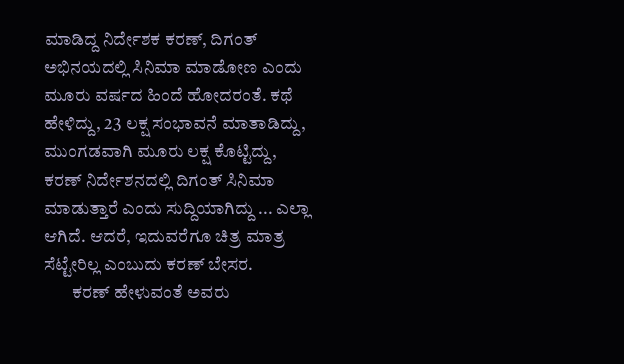ಮಾಡಿದ್ದ ನಿರ್ದೇಶಕ ಕರಣ್‌, ದಿಗಂತ್‌ ಅಭಿನಯದಲ್ಲಿ ಸಿನಿಮಾ ಮಾಡೋಣ ಎಂದು ಮೂರು ವರ್ಷದ ಹಿಂದೆ ಹೋದರಂತೆ. ಕಥೆ ಹೇಳಿದ್ದು, 23 ಲಕ್ಷ ಸಂಭಾವನೆ ಮಾತಾಡಿದ್ದು, ಮುಂಗಡವಾಗಿ ಮೂರು ಲಕ್ಷ ಕೊಟ್ಟಿದ್ದು, ಕರಣ್‌ ನಿರ್ದೇಶನದಲ್ಲಿ ದಿಗಂತ್‌ ಸಿನಿಮಾ ಮಾಡುತ್ತಾರೆ ಎಂದು ಸುದ್ದಿಯಾಗಿದ್ದು ... ಎಲ್ಲಾ ಆಗಿದೆ. ಆದರೆ, ಇದುವರೆಗೂ ಚಿತ್ರ ಮಾತ್ರ ಸೆಟ್ಟೇರಿಲ್ಲ ಎಂಬುದು ಕರಣ್‌ ಬೇಸರ.
        ಕರಣ್‌ ಹೇಳುವಂತೆ ಅವರು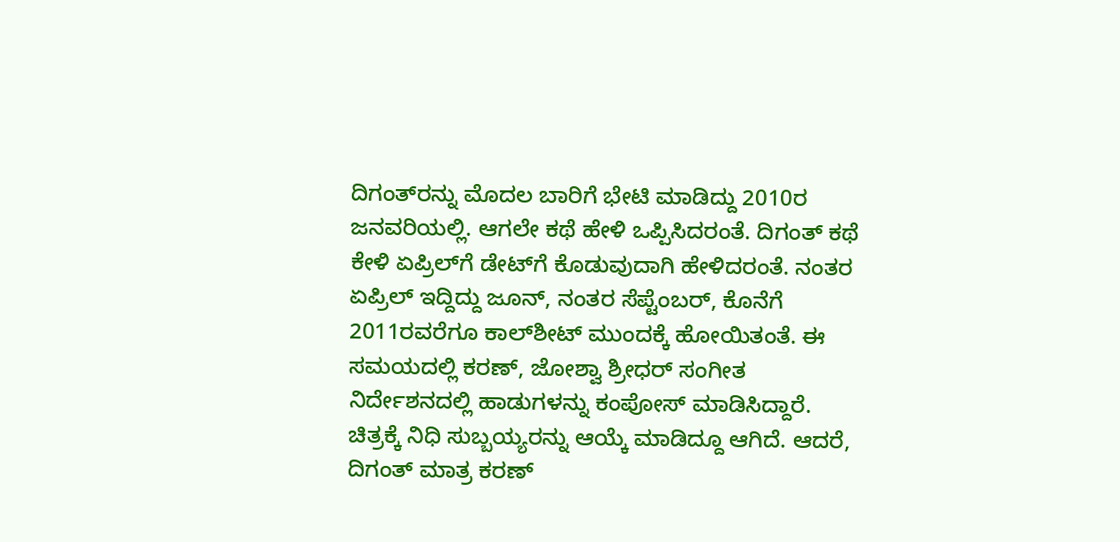ದಿಗಂತ್‌ರನ್ನು ಮೊದಲ ಬಾರಿಗೆ ಭೇಟಿ ಮಾಡಿದ್ದು 2010ರ ಜನವರಿಯಲ್ಲಿ. ಆಗಲೇ ಕಥೆ ಹೇಳಿ ಒಪ್ಪಿಸಿದರಂತೆ. ದಿಗಂತ್‌ ಕಥೆ ಕೇಳಿ ಏಪ್ರಿಲ್‌ಗೆ ಡೇಟ್‌ಗೆ ಕೊಡುವುದಾಗಿ ಹೇಳಿದರಂತೆ. ನಂತರ ಏಪ್ರಿಲ್‌ ಇದ್ದಿದ್ದು ಜೂನ್‌, ನಂತರ ಸೆಪ್ಟೆಂಬರ್‌, ಕೊನೆಗೆ 2011ರವರೆಗೂ ಕಾಲ್‌ಶೀಟ್‌ ಮುಂದಕ್ಕೆ ಹೋಯಿತಂತೆ. ಈ ಸಮಯದಲ್ಲಿ ಕರಣ್‌, ಜೋಶ್ವಾ ಶ್ರೀಧರ್‌ ಸಂಗೀತ ನಿರ್ದೇಶನದಲ್ಲಿ ಹಾಡುಗಳನ್ನು ಕಂಪೋಸ್‌ ಮಾಡಿಸಿದ್ದಾರೆ. ಚಿತ್ರಕ್ಕೆ ನಿಧಿ ಸುಬ್ಬಯ್ಯರನ್ನು ಆಯ್ಕೆ ಮಾಡಿದ್ದೂ ಆಗಿದೆ. ಆದರೆ, ದಿಗಂತ್‌ ಮಾತ್ರ ಕರಣ್‌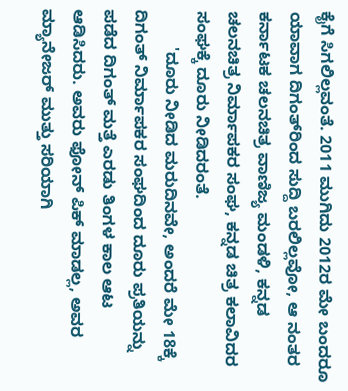ಕೈಗೆ ಸಿಗಲಿಲ್ಲವಂತೆ. 2011 ಮುಗಿದು 2012ರ ಮೇ ಬಂದರೂ ಯಾವಾಗ ದಿಗಂತ್‌ರಿಂದ ಸುದ್ದಿ ಬರಲಿಲ್ಲವೋ, ಆ ನಂತರ ಕರ್ನಾಟಕ ಚಲನಚಿತ್ರ ವಾಣಿಜ್ಯ ಮಂಡಳಿ, ಕನ್ನಡ ಚಲನಚಿತ್ರ ನಿರ್ಮಾಪಕರ ಸಂಘ, ಕನ್ನಡ ಚಿತ್ರ ಕಲಾವಿದರ ಸಂಘಕ್ಕೆ ದೂರು ನೀಡಿದರಂತೆ.
        'ದೂರು ನೀಡಿದ ಮರುದಿನವೇ, ಅಂದರೆ ಮೇ 18ಕ್ಕೆ ದಿಗಂತ್‌ ನಿರ್ಮಾಪಕರ ಸಂಘದಿಂದ ದೂರು ಪ್ರತಿಯನ್ನು ಪಡೆದ ದಿಗಂತ್‌ ಮತ್ತೆ ಎರಡು ತಿಂಗಳ ಕಾಲ ಆಟ ಆಡಿಸಿದರು. ಅವರು ಫೋನ್‌ ಪಿಕ್‌ ಮಾಡಲ್ಲ, ಅವರ ಮ್ಯಾನೇಜರ್‌ ಮುತ್ತು ಸರಿಯಾಗಿ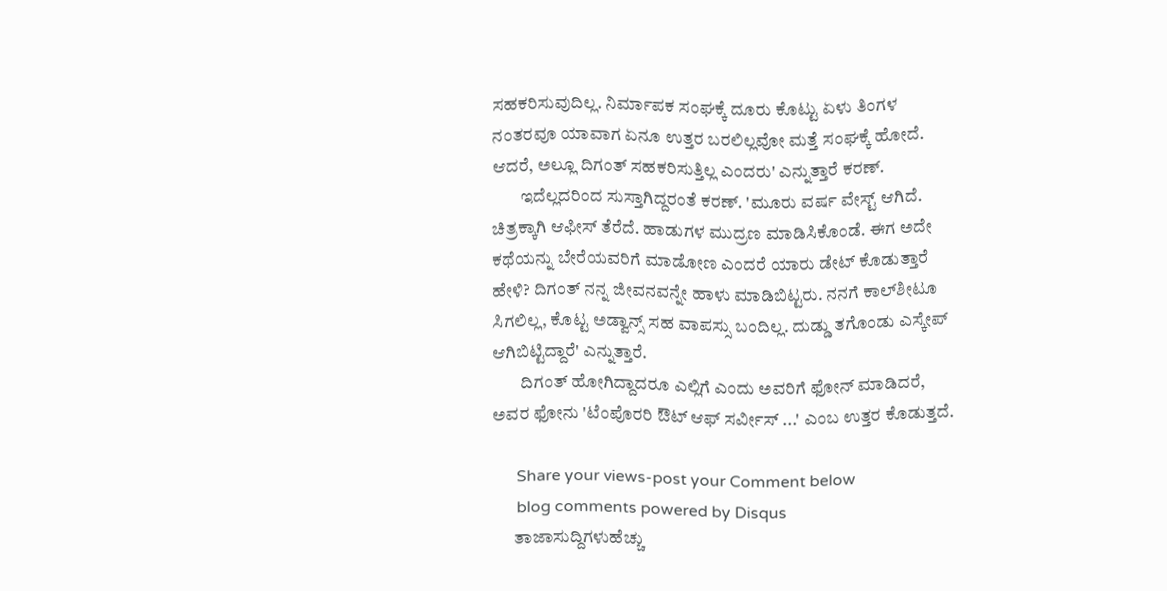ಸಹಕರಿಸುವುದಿಲ್ಲ. ನಿರ್ಮಾಪಕ ಸಂಘಕ್ಕೆ ದೂರು ಕೊಟ್ಟು ಏಳು ತಿಂಗಳ ನಂತರವೂ ಯಾವಾಗ ಏನೂ ಉತ್ತರ ಬರಲಿಲ್ಲವೋ ಮತ್ತೆ ಸಂಘಕ್ಕೆ ಹೋದೆ. ಆದರೆ, ಅಲ್ಲೂ ದಿಗಂತ್‌ ಸಹಕರಿಸುತ್ತಿಲ್ಲ ಎಂದರು' ಎನ್ನುತ್ತಾರೆ ಕರಣ್‌.
        ಇದೆಲ್ಲದರಿಂದ ಸುಸ್ತಾಗಿದ್ದರಂತೆ ಕರಣ್‌. 'ಮೂರು ವರ್ಷ ವೇಸ್ಟ್‌ ಆಗಿದೆ. ಚಿತ್ರಕ್ಕಾಗಿ ಆಫೀಸ್‌ ತೆರೆದೆ. ಹಾಡುಗಳ ಮುದ್ರಣ ಮಾಡಿಸಿಕೊಂಡೆ. ಈಗ ಅದೇ ಕಥೆಯನ್ನು ಬೇರೆಯವರಿಗೆ ಮಾಡೋಣ ಎಂದರೆ ಯಾರು ಡೇಟ್‌ ಕೊಡುತ್ತಾರೆ ಹೇಳಿ? ದಿಗಂತ್‌ ನನ್ನ ಜೀವನವನ್ನೇ ಹಾಳು ಮಾಡಿಬಿಟ್ಟರು. ನನಗೆ ಕಾಲ್‌ಶೀಟೂ ಸಿಗಲಿಲ್ಲ, ಕೊಟ್ಟ ಅಡ್ವಾನ್ಸ್‌ ಸಹ ವಾಪಸ್ಸು ಬಂದಿಲ್ಲ. ದುಡ್ಡು ತಗೊಂಡು ಎಸ್ಕೇಪ್‌ ಆಗಿಬಿಟ್ಟಿದ್ದಾರೆ' ಎನ್ನುತ್ತಾರೆ.
        ದಿಗಂತ್‌ ಹೋಗಿದ್ದಾದರೂ ಎಲ್ಲಿಗೆ ಎಂದು ಅವರಿಗೆ ಫೋನ್‌ ಮಾಡಿದರೆ, ಅವರ ಫೋನು 'ಟೆಂಪೊರರಿ ಔಟ್‌ ಆಫ್ ಸರ್ವೀಸ್‌ ...' ಎಂಬ ಉತ್ತರ ಕೊಡುತ್ತದೆ.

      Share your views-post your Comment below
      blog comments powered by Disqus
      ತಾಜಾಸುದ್ದಿಗಳುಹೆಚ್ಚು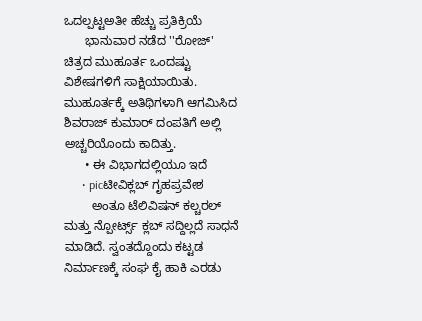ಒದಲ್ಪಟ್ಟಅತೀ ಹೆಚ್ಚು ಪ್ರತಿಕ್ರಿಯೆ
      ಭಾನುವಾರ ನಡೆದ ''ರೋಜ್‌' ಚಿತ್ರದ ಮುಹೂರ್ತ ಒಂದಷ್ಟು ವಿಶೇಷಗಳಿಗೆ ಸಾಕ್ಷಿಯಾಯಿತು. ಮುಹೂರ್ತಕ್ಕೆ ಅತಿಥಿಗಳಾಗಿ ಆಗಮಿಸಿದ ಶಿವರಾಜ್‌ ಕುಮಾರ್‌ ದಂಪತಿಗೆ ಅಲ್ಲಿ ಅಚ್ಚರಿಯೊಂದು ಕಾದಿತ್ತು.
      • ಈ ವಿಭಾಗದಲ್ಲಿಯೂ ಇದೆ
      • picಟೀವಿಕ್ಲಬ್‌ ಗೃಹಪ್ರವೇಶ
        ಅಂತೂ ಟೆಲಿವಿಷನ್‌ ಕಲ್ಚರಲ್‌ ಮತ್ತು ನ್ಪೋರ್ಟ್ಸ್ ಕ್ಲಬ್‌ ಸದ್ದಿಲ್ಲದೆ ಸಾಧನೆ ಮಾಡಿದೆ. ಸ್ವಂತದ್ದೊಂದು ಕಟ್ಟಡ ನಿರ್ಮಾಣಕ್ಕೆ ಸಂಘ ಕೈ ಹಾಕಿ ಎರಡು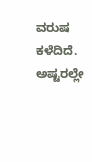ವರುಷ ಕಳೆದಿದೆ. ಅಷ್ಟರಲ್ಲೇ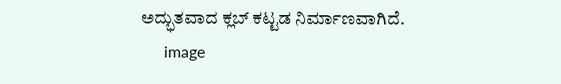ಅದ್ಭುತವಾದ ಕ್ಲಬ್‌ ಕಟ್ಟಡ ನಿರ್ಮಾಣವಾಗಿದೆ.
      image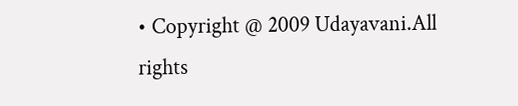• Copyright @ 2009 Udayavani.All rights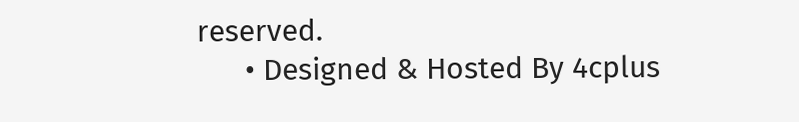reserved.
      • Designed & Hosted By 4cplus